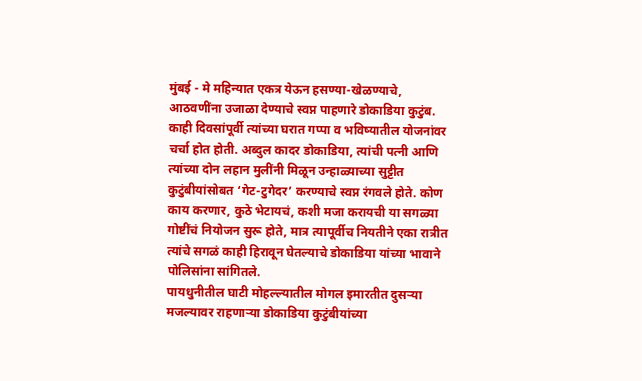मुंबई - मे महिन्यात एकत्र येऊन हसण्या-खेळण्याचे, आठवणींना उजाळा देण्याचे स्वप्न पाहणारे डोकाडिया कुटुंब. काही दिवसांपूर्वी त्यांच्या घरात गप्पा व भविष्यातील योजनांवर चर्चा होत होती. अब्दुल कादर डोकाडिया, त्यांची पत्नी आणि त्यांच्या दोन लहान मुलींनी मिळून उन्हाळ्याच्या सुट्टीत कुटुंबीयांसोबत ‘गेट-टुगेदर’ करण्याचे स्वप्न रंगवले होते. कोण काय करणार, कुठे भेटायचं, कशी मजा करायची या सगळ्या गोष्टींचं नियोजन सुरू होते, मात्र त्यापूर्वीच नियतीने एका रात्रीत त्यांचे सगळं काही हिरावून घेतल्याचे डोकाडिया यांच्या भावाने पोलिसांना सांगितले.
पायधुनीतील घाटी मोहल्ल्यातील मोगल इमारतीत दुसऱ्या मजल्यावर राहणाऱ्या डोकाडिया कुटुंबीयांच्या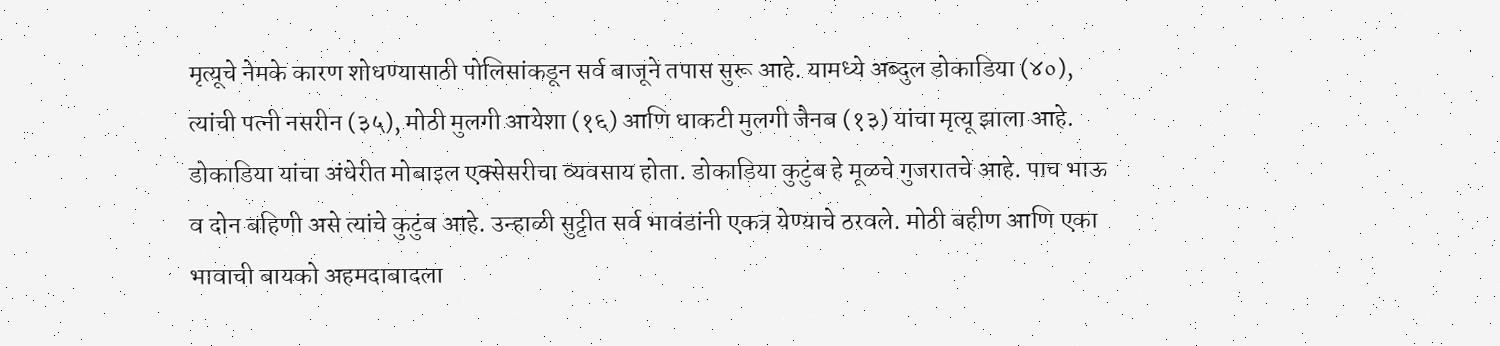मृत्यूचे नेमके कारण शोधण्यासाठी पोलिसांकडून सर्व बाजूने तपास सुरू आहे. यामध्ये अब्दुल डोकाडिया (४०), त्यांची पत्नी नसरीन (३५), मोठी मुलगी आयेशा (१६) आणि धाकटी मुलगी जैनब (१३) यांचा मृत्यू झाला आहे.
डोकाडिया यांचा अंधेरीत मोबाइल एक्सेसरीचा व्यवसाय होता. डोकाडिया कुटुंब हे मूळचे गुजरातचे आहे. पाच भाऊ व दोन बहिणी असे त्यांचे कुटुंब आहे. उन्हाळी सुट्टीत सर्व भावंडांनी एकत्र येण्याचे ठरवले. मोठी बहीण आणि एका भावाची बायको अहमदाबादला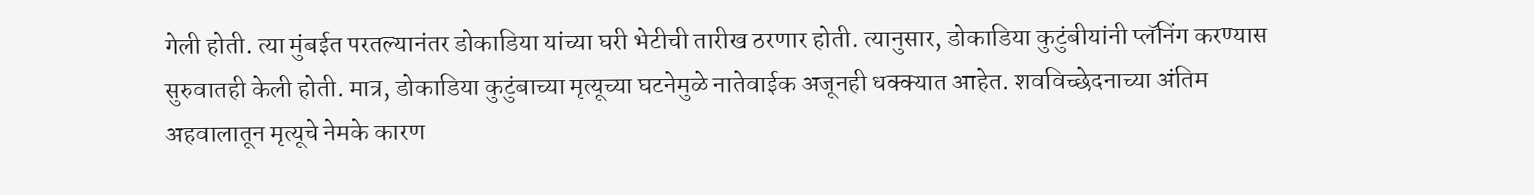गेली होती. त्या मुंबईत परतल्यानंतर डोकाडिया यांच्या घरी भेटीची तारीख ठरणार होती. त्यानुसार, डोकाडिया कुटुंबीयांनी प्लॅनिंग करण्यास सुरुवातही केली होती. मात्र, डोकाडिया कुटुंबाच्या मृत्यूच्या घटनेमुळे नातेवाईक अजूनही धक्क्यात आहेत. शवविच्छेदनाच्या अंतिम अहवालातून मृत्यूचे नेमके कारण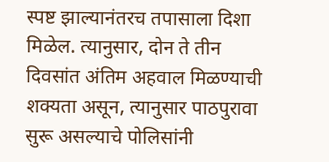स्पष्ट झाल्यानंतरच तपासाला दिशा मिळेल. त्यानुसार, दोन ते तीन दिवसांत अंतिम अहवाल मिळण्याची शक्यता असून, त्यानुसार पाठपुरावा सुरू असल्याचे पोलिसांनी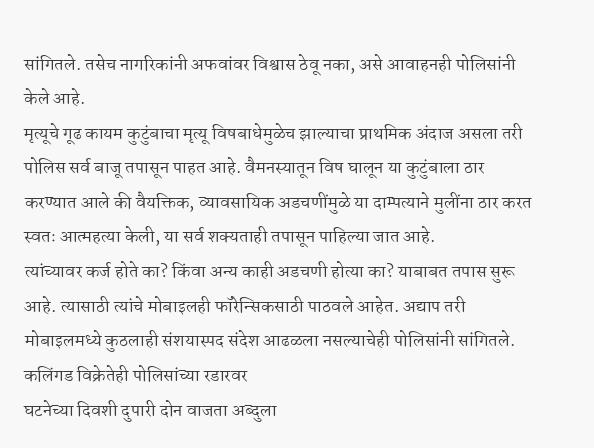सांगितले. तसेच नागरिकांनी अफवांवर विश्वास ठेवू नका, असे आवाहनही पोलिसांनी केले आहे.
मृत्यूचे गूढ कायम कुटुंबाचा मृत्यू विषबाधेमुळेच झाल्याचा प्राथमिक अंदाज असला तरी पोलिस सर्व बाजू तपासून पाहत आहे. वैमनस्यातून विष घालून या कुटुंबाला ठार करण्यात आले की वैयक्तिक, व्यावसायिक अडचणींमुळे या दाम्पत्याने मुलींना ठार करत स्वतः आत्महत्या केली, या सर्व शक्यताही तपासून पाहिल्या जात आहे.
त्यांच्यावर कर्ज होते का? किंवा अन्य काही अडचणी होत्या का? याबाबत तपास सुरू आहे. त्यासाठी त्यांचे मोबाइलही फॉरेन्सिकसाठी पाठवले आहेत. अद्याप तरी मोबाइलमध्ये कुठलाही संशयास्पद संदेश आढळला नसल्याचेही पोलिसांनी सांगितले.
कलिंगड विक्रेतेही पोलिसांच्या रडारवर
घटनेच्या दिवशी दुपारी दोन वाजता अब्दुला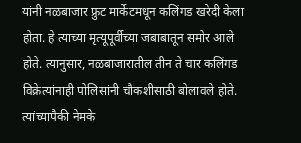यांनी नळबाजार फ्रुट मार्केटमधून कलिंगड खरेदी केला होता. हे त्याच्या मृत्यूपूर्वीच्या जबाबातून समोर आले होते. त्यानुसार, नळबाजारातील तीन ते चार कलिंगड विक्रेत्यांनाही पोलिसांनी चौकशीसाठी बोलावले होते. त्यांच्यापैकी नेमके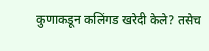कुणाकडून कलिंगड खरेदी केले? तसेच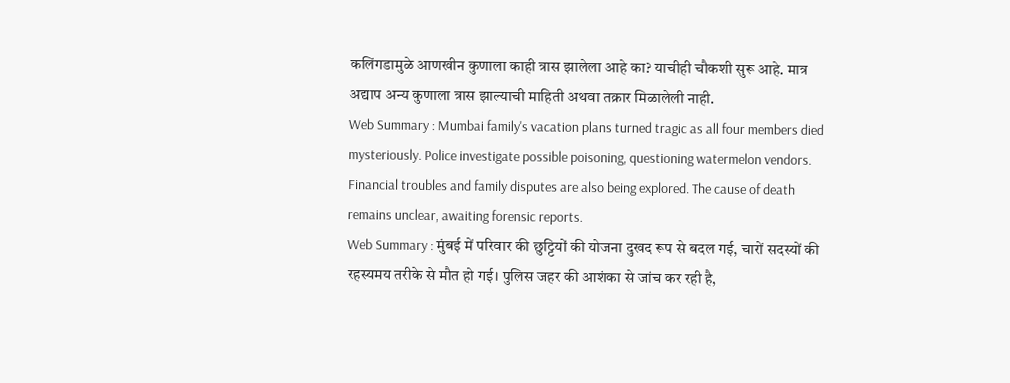कलिंगडामुळे आणखीन कुणाला काही त्रास झालेला आहे का? याचीही चौकशी सुरू आहे. मात्र अद्याप अन्य कुणाला त्रास झाल्याची माहिती अथवा तक्रार मिळालेली नाही.
Web Summary : Mumbai family's vacation plans turned tragic as all four members died mysteriously. Police investigate possible poisoning, questioning watermelon vendors. Financial troubles and family disputes are also being explored. The cause of death remains unclear, awaiting forensic reports.
Web Summary : मुंबई में परिवार की छुट्टियों की योजना दुखद रूप से बदल गई, चारों सदस्यों की रहस्यमय तरीके से मौत हो गई। पुलिस जहर की आशंका से जांच कर रही है,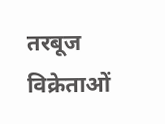तरबूज विक्रेताओं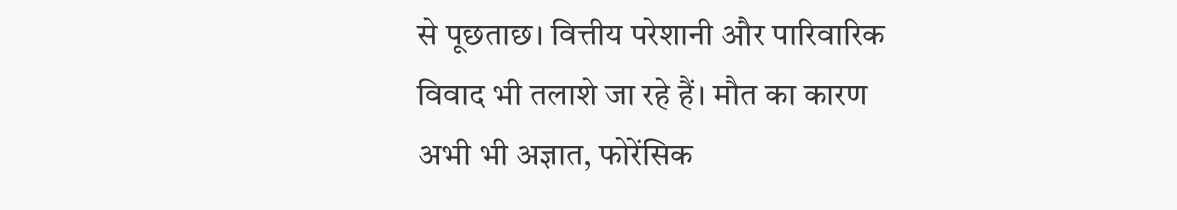से पूछताछ। वित्तीय परेशानी और पारिवारिक विवाद भी तलाशे जा रहे हैं। मौत का कारण अभी भी अज्ञात, फोरेंसिक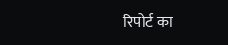रिपोर्ट का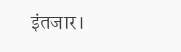इंतजार।